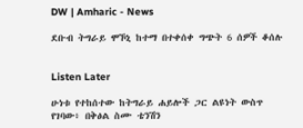DW | Amharic - News

ደቡብ ትግራይ ሞኾኒ ከተማ በተቀሰቀ ግጭት 6 ሰዎች ቆሰሉ


Listen Later

ሁነቱ የተከሰተው ከትግራይ ሐይሎች ጋር ልዩነት ውስጥ የገባው፥ በቅፅል ስሙ ቴንሽን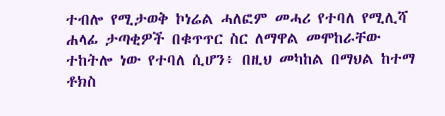ተብሎ የሚታወቅ ኮነሬል ሓለፎም መሓሪ የተባለ የሚሊሻ ሐላፊ ታጣቂዎች በቁጥጥር ስር ለማዋል መሞከራቸው ተከትሎ ነው የተባለ ሲሆን፥ በዚህ መካከል በማህል ከተማ ቶክስ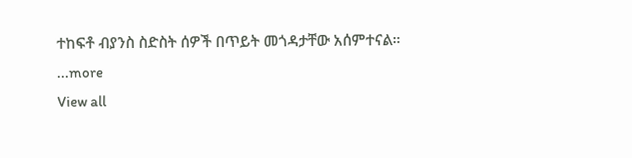ተከፍቶ ብያንስ ስድስት ሰዎች በጥይት መጎዳታቸው አሰምተናል።
...more
View all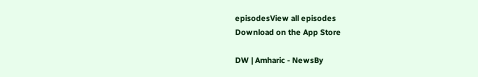episodesView all episodes
Download on the App Store

DW | Amharic - NewsBy